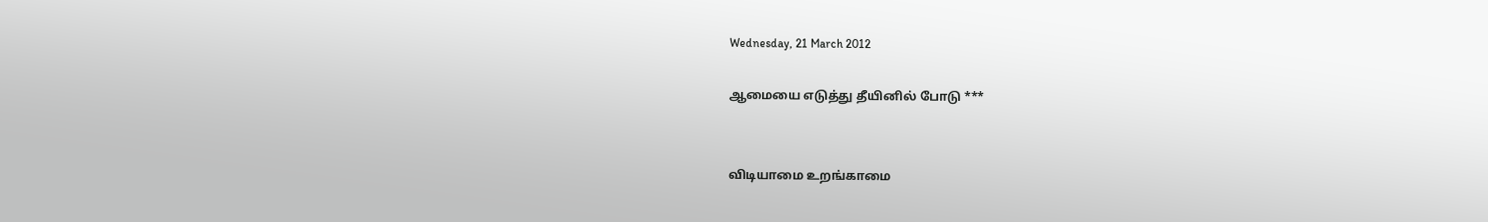Wednesday, 21 March 2012

ஆமையை எடுத்து தீயினில் போடு ***


விடியாமை உறங்காமை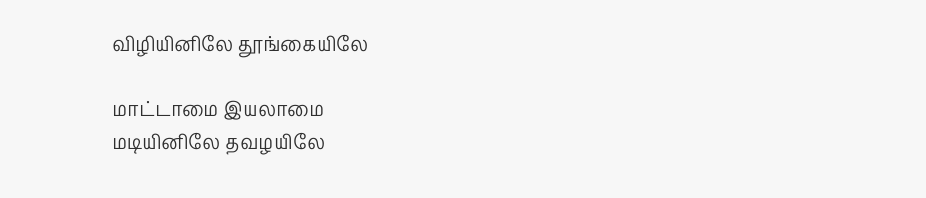விழியினிலே தூங்கையிலே

மாட்டாமை இயலாமை
மடியினிலே தவழயிலே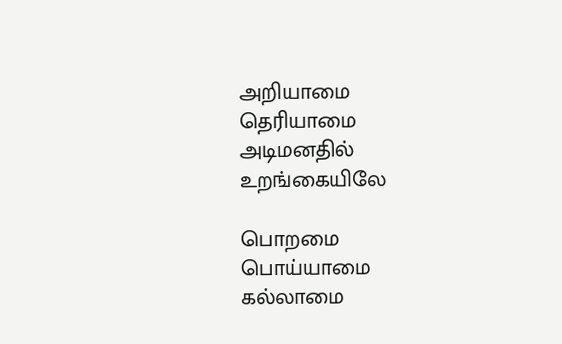அறியாமை தெரியாமை
அடிமனதில் உறங்கையிலே

பொறமை பொய்யாமை
கல்லாமை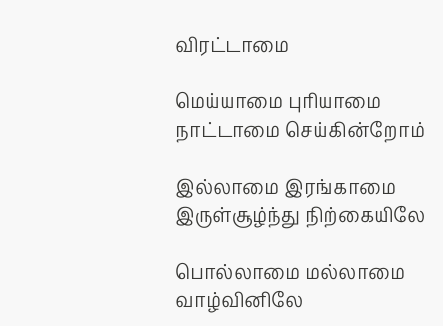விரட்டாமை

மெய்யாமை புரியாமை
நாட்டாமை செய்கின்றோம்

இல்லாமை இரங்காமை
இருள்சூழ்ந்து நிற்கையிலே

பொல்லாமை மல்லாமை
வாழ்வினிலே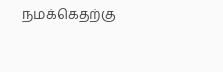நமக்கெதற்கு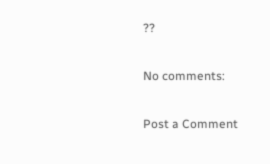??

No comments:

Post a Comment